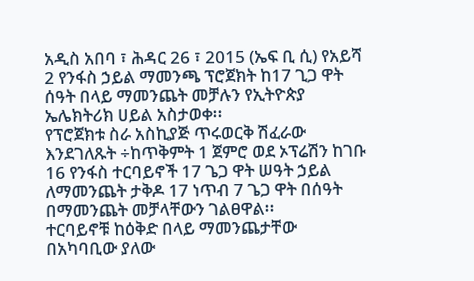አዲስ አበባ ፣ ሕዳር 26 ፣ 2015 (ኤፍ ቢ ሲ) የአይሻ 2 የንፋስ ኃይል ማመንጫ ፕሮጀክት ከ17 ጊጋ ዋት ሰዓት በላይ ማመንጨት መቻሉን የኢትዮጵያ ኤሌክትሪክ ሀይል አስታወቀ፡፡
የፕሮጀክቱ ስራ አስኪያጅ ጥሩወርቅ ሽፈራው እንደገለጹት ÷ከጥቅምት 1 ጀምሮ ወደ ኦፕሬሽን ከገቡ 16 የንፋስ ተርባይኖች 17 ጌጋ ዋት ሠዓት ኃይል ለማመንጨት ታቅዶ 17 ነጥብ 7 ጌጋ ዋት በሰዓት በማመንጨት መቻላቸውን ገልፀዋል፡፡
ተርባይኖቹ ከዕቅድ በላይ ማመንጨታቸው በአካባቢው ያለው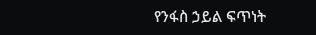የንፋስ ኃይል ፍጥነት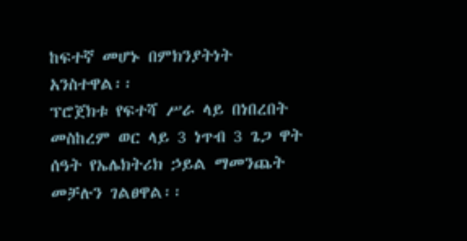ከፍተኛ መሆኑ በምክንያትነት አንስተዋል፡፡
ፕሮጀክቱ የፍተሻ ሥራ ላይ በነበረበት መስከረም ወር ላይ 3 ነጥብ 3 ጌጋ ዋት ሰዓት የኤሌክትሪክ ኃይል ማመንጨት መቻሉን ገልፀዋል፡፡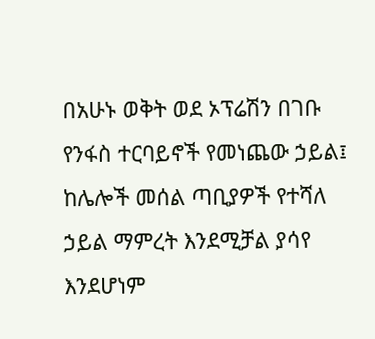በአሁኑ ወቅት ወደ ኦፕሬሽን በገቡ የንፋስ ተርባይኖች የመነጨው ኃይል፤ ከሌሎች መሰል ጣቢያዎች የተሻለ ኃይል ማምረት እንደሚቻል ያሳየ እንደሆነም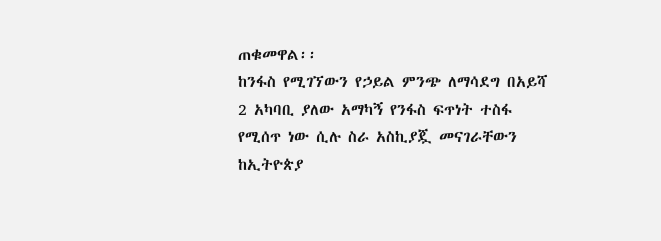ጠቁመዋል፡፡
ከንፋስ የሚገኘውን የኃይል ምንጭ ለማሳደግ በአይሻ 2 አካባቢ ያለው አማካኝ የንፋስ ፍጥነት ተስፋ የሚሰጥ ነው ሲሉ ስራ አስኪያጇ መናገራቸውን ከኢትዮጵያ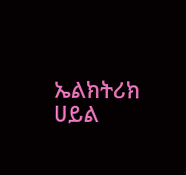ኤልክትሪክ ሀይል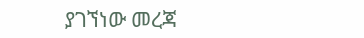ያገኘነው መረጃ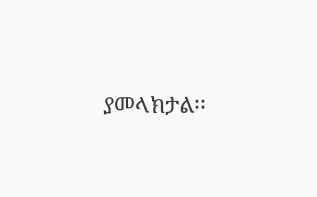ያመላክታል፡፡